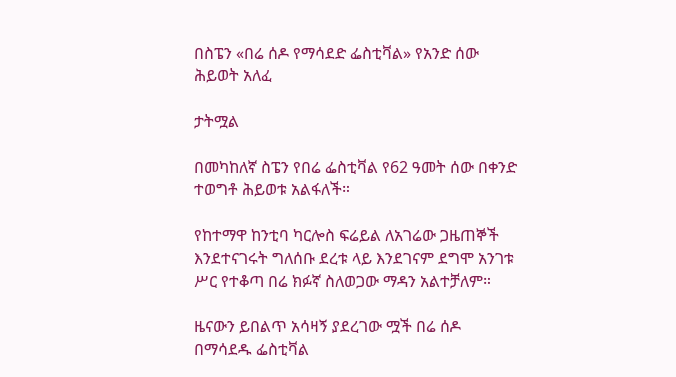በስፔን «በሬ ሰዶ የማሳደድ ፌስቲቫል» የአንድ ሰው ሕይወት አለፈ

ታትሟል

በመካከለኛ ስፔን የበሬ ፌስቲቫል የ62 ዓመት ሰው በቀንድ ተወግቶ ሕይወቱ አልፋለች።

የከተማዋ ከንቲባ ካርሎስ ፍሬይል ለአገሬው ጋዜጠኞች እንደተናገሩት ግለሰቡ ደረቱ ላይ እንደገናም ደግሞ አንገቱ ሥር የተቆጣ በሬ ክፉኛ ስለወጋው ማዳን አልተቻለም።

ዜናውን ይበልጥ አሳዛኝ ያደረገው ሟች በሬ ሰዶ በማሳደዱ ፌስቲቫል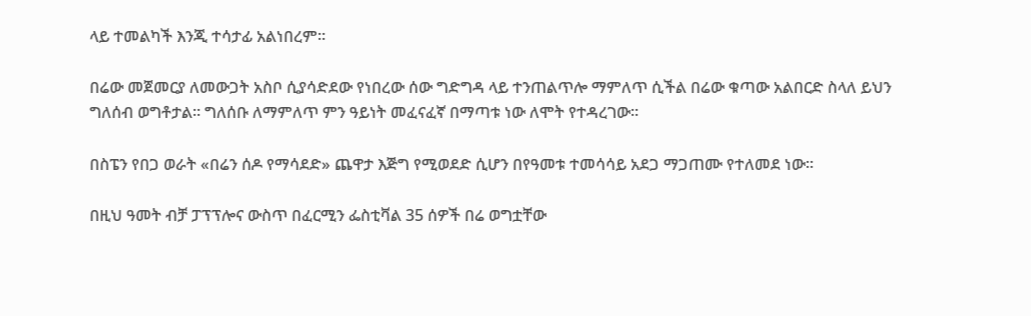ላይ ተመልካች እንጂ ተሳታፊ አልነበረም።

በሬው መጀመርያ ለመውጋት አስቦ ሲያሳድደው የነበረው ሰው ግድግዳ ላይ ተንጠልጥሎ ማምለጥ ሲችል በሬው ቁጣው አልበርድ ስላለ ይህን ግለሰብ ወግቶታል። ግለሰቡ ለማምለጥ ምን ዓይነት መፈናፈኛ በማጣቱ ነው ለሞት የተዳረገው።

በስፔን የበጋ ወራት «በሬን ሰዶ የማሳደድ» ጨዋታ እጅግ የሚወደድ ሲሆን በየዓመቱ ተመሳሳይ አደጋ ማጋጠሙ የተለመደ ነው።

በዚህ ዓመት ብቻ ፓፕፕሎና ውስጥ በፈርሚን ፌስቲቫል 35 ሰዎች በሬ ወግቷቸው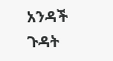አንዳች ጉዳት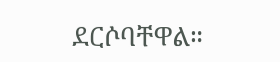ደርሶባቸዋል።